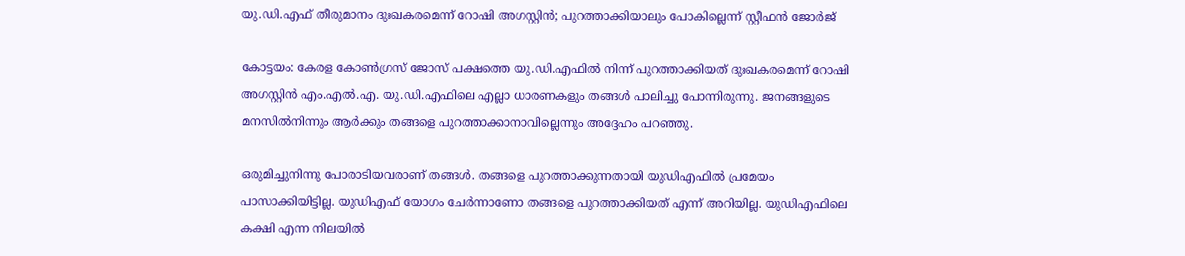യു.ഡി.എഫ് തീരുമാനം ദുഃഖകരമെന്ന് റോഷി അഗസ്റ്റിന്‍; പുറത്താക്കിയാലും പോകില്ലെന്ന് സ്റ്റീഫന്‍ ജോര്‍ജ്

കോട്ടയം: കേരള കോണ്‍ഗ്രസ് ജോസ് പക്ഷത്തെ യു.ഡി.എഫില്‍ നിന്ന് പുറത്താക്കിയത് ദുഃഖകരമെന്ന് റോഷി അഗസ്റ്റിന്‍ എം.എല്‍.എ. യു.ഡി.എഫിലെ എല്ലാ ധാരണകളും തങ്ങള്‍ പാലിച്ചു പോന്നിരുന്നു. ജനങ്ങളുടെ മനസില്‍നിന്നും ആര്‍ക്കും തങ്ങളെ പുറത്താക്കാനാവില്ലെന്നും അദ്ദേഹം പറഞ്ഞു.

ഒരുമിച്ചുനിന്നു പോരാടിയവരാണ് തങ്ങള്‍. തങ്ങളെ പുറത്താക്കുന്നതായി യുഡിഎഫില്‍ പ്രമേയം പാസാക്കിയിട്ടില്ല. യുഡിഎഫ് യോഗം ചേര്‍ന്നാണോ തങ്ങളെ പുറത്താക്കിയത് എന്ന് അറിയില്ല. യുഡിഎഫിലെ കക്ഷി എന്ന നിലയില്‍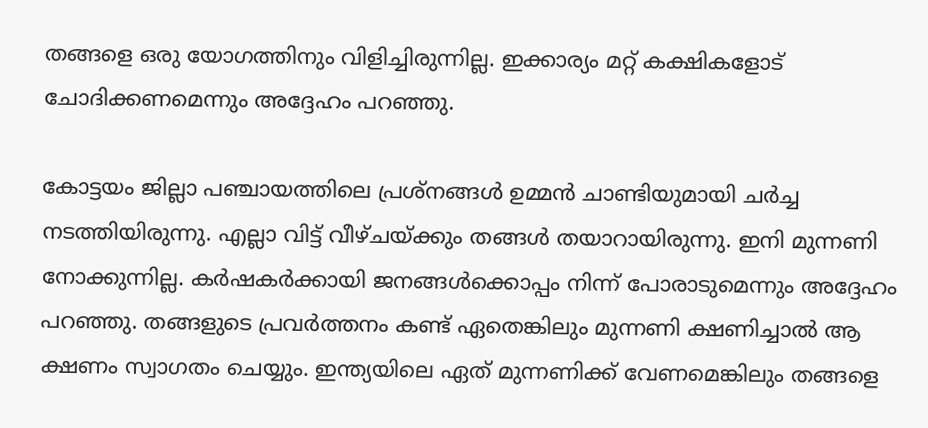തങ്ങളെ ഒരു യോഗത്തിനും വിളിച്ചിരുന്നില്ല. ഇക്കാര്യം മറ്റ് കക്ഷികളോട് ചോദിക്കണമെന്നും അദ്ദേഹം പറഞ്ഞു.

കോട്ടയം ജില്ലാ പഞ്ചായത്തിലെ പ്രശ്‌നങ്ങള്‍ ഉമ്മന്‍ ചാണ്ടിയുമായി ചര്‍ച്ച നടത്തിയിരുന്നു. എല്ലാ വിട്ട് വീഴ്ചയ്ക്കും തങ്ങള്‍ തയാറായിരുന്നു. ഇനി മുന്നണി നോക്കുന്നില്ല. കര്‍ഷകര്‍ക്കായി ജനങ്ങള്‍ക്കൊപ്പം നിന്ന് പോരാടുമെന്നും അദ്ദേഹം പറഞ്ഞു. തങ്ങളുടെ പ്രവര്‍ത്തനം കണ്ട് ഏതെങ്കിലും മുന്നണി ക്ഷണിച്ചാല്‍ ആ ക്ഷണം സ്വാഗതം ചെയ്യും. ഇന്ത്യയിലെ ഏത് മുന്നണിക്ക് വേണമെങ്കിലും തങ്ങളെ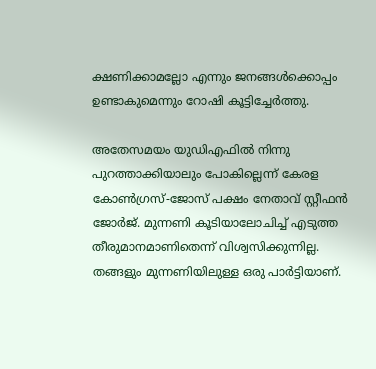ക്ഷണിക്കാമല്ലോ എന്നും ജനങ്ങള്‍ക്കൊപ്പം ഉണ്ടാകുമെന്നും റോഷി കൂട്ടിച്ചേര്‍ത്തു.

അതേസമയം യുഡിഎഫില്‍ നിന്നു പുറത്താക്കിയാലും പോകില്ലെന്ന് കേരള കോണ്‍ഗ്രസ്-ജോസ് പക്ഷം നേതാവ് സ്റ്റീഫന്‍ ജോര്‍ജ്. മുന്നണി കൂടിയാലോചിച്ച് എടുത്ത തീരുമാനമാണിതെന്ന് വിശ്വസിക്കുന്നില്ല. തങ്ങളും മുന്നണിയിലുള്ള ഒരു പാര്‍ട്ടിയാണ്.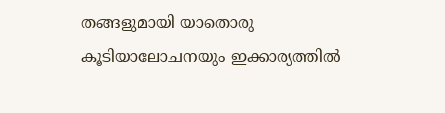തങ്ങളുമായി യാതൊരു കൂടിയാലോചനയും ഇക്കാര്യത്തില്‍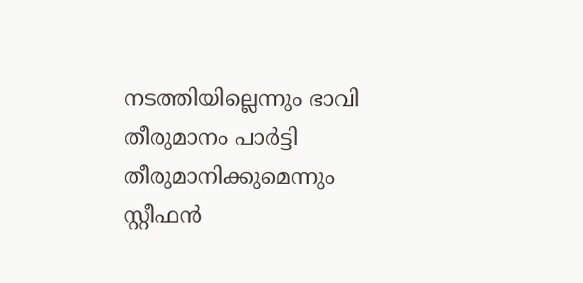നടത്തിയില്ലെന്നും ഭാവി തീരുമാനം പാര്‍ട്ടി തീരുമാനിക്കുമെന്നും സ്റ്റീഫന്‍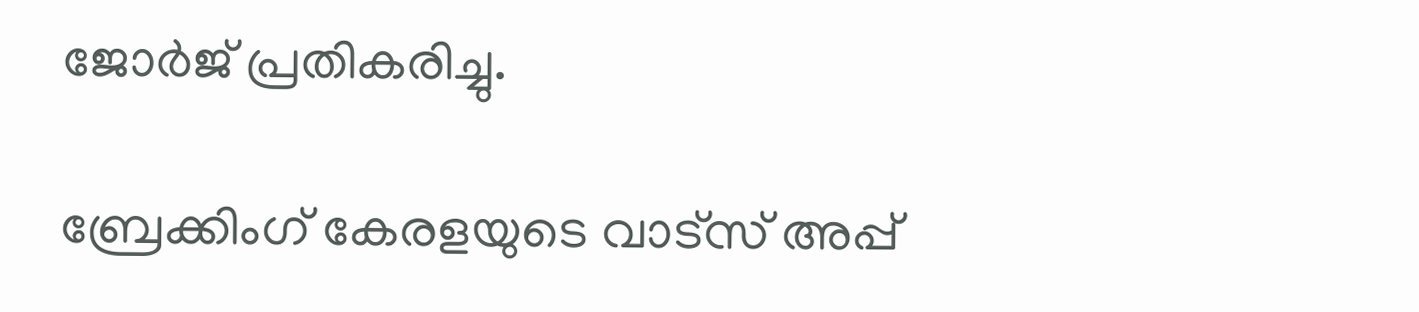ജോര്‍ജ് പ്രതികരിച്ചു.

ബ്രേക്കിംഗ് കേരളയുടെ വാട്സ് അപ്പ്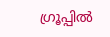ഗ്രൂപ്പിൽ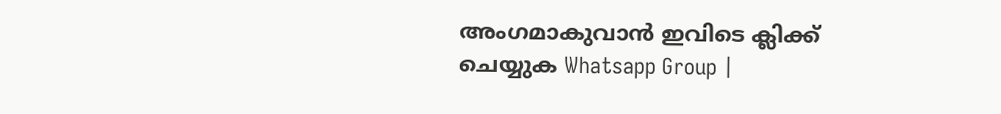അംഗമാകുവാൻ ഇവിടെ ക്ലിക്ക് ചെയ്യുക Whatsapp Group |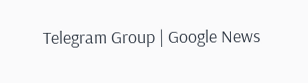Telegram Group | Google News